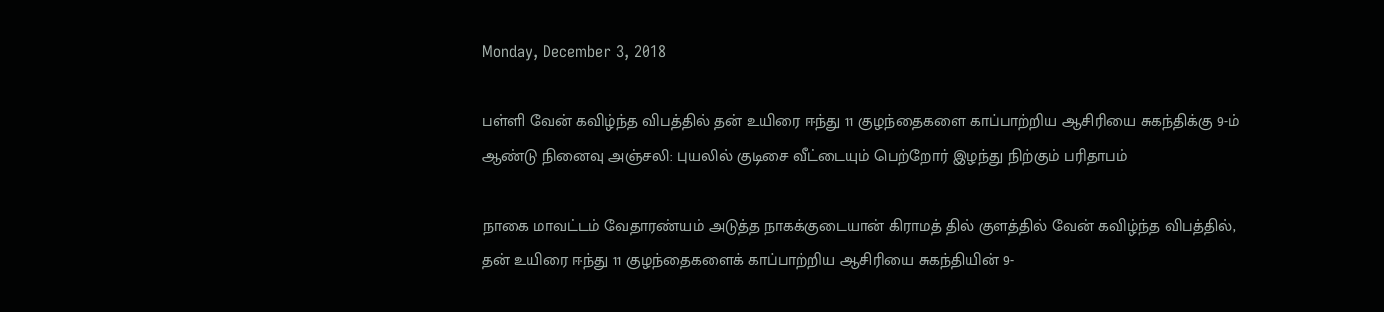Monday, December 3, 2018

பள்ளி வேன் கவிழ்ந்த விபத்தில் தன் உயிரை ஈந்து 11 குழந்தைகளை காப்பாற்றிய ஆசிரியை சுகந்திக்கு 9-ம் ஆண்டு நினைவு அஞ்சலி: புயலில் குடிசை வீட்டையும் பெற்றோர் இழந்து நிற்கும் பரிதாபம்

நாகை மாவட்டம் வேதாரண்யம் அடுத்த நாகக்குடையான் கிராமத் தில் குளத்தில் வேன் கவிழ்ந்த விபத்தில், தன் உயிரை ஈந்து 11 குழந்தைகளைக் காப்பாற்றிய ஆசிரியை சுகந்தியின் 9-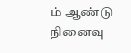ம் ஆண்டு நினைவு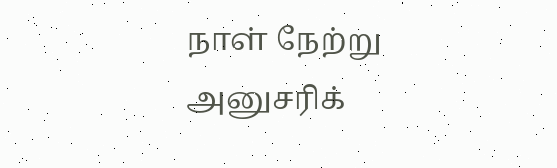நாள் நேற்று அனுசரிக்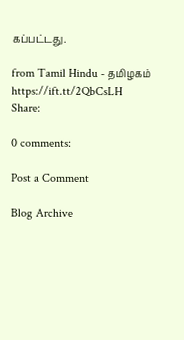கப்பட்டது.

from Tamil Hindu - தமிழகம் https://ift.tt/2QbCsLH
Share:

0 comments:

Post a Comment

Blog Archive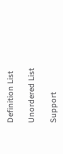Definition List

Unordered List

Support